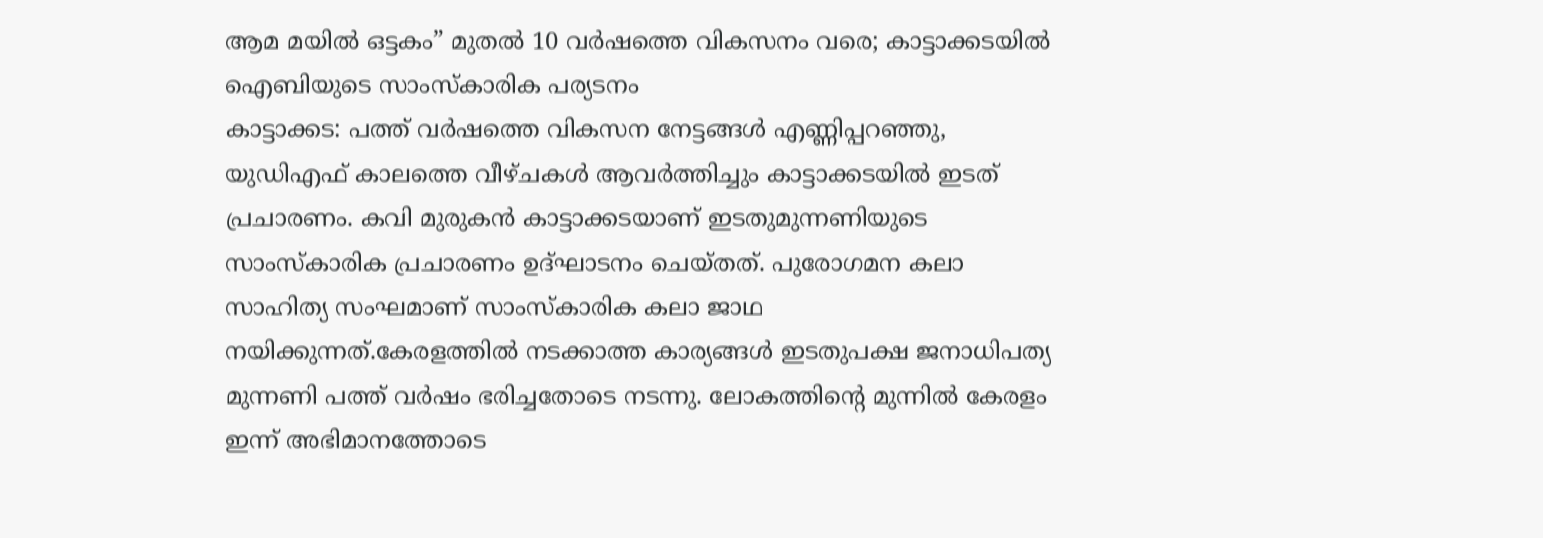ആമ മയിൽ ഒട്ടകം” മുതൽ 10 വർഷത്തെ വികസനം വരെ; കാട്ടാക്കടയിൽ ഐബിയുടെ സാംസ്കാരിക പര്യടനം
കാട്ടാക്കട: പത്ത് വർഷത്തെ വികസന നേട്ടങ്ങൾ എണ്ണിപ്പറഞ്ഞു, യുഡിഎഫ് കാലത്തെ വീഴ്ചകൾ ആവർത്തിച്ചും കാട്ടാക്കടയിൽ ഇടത് പ്രചാരണം. കവി മുരുകൻ കാട്ടാക്കടയാണ് ഇടതുമുന്നണിയുടെ സാംസ്കാരിക പ്രചാരണം ഉദ്ഘാടനം ചെയ്തത്. പുരോഗമന കലാ സാഹിത്യ സംഘമാണ് സാംസ്കാരിക കലാ ജാഥ നയിക്കുന്നത്.കേരളത്തിൽ നടക്കാത്ത കാര്യങ്ങൾ ഇടതുപക്ഷ ജനാധിപത്യ മുന്നണി പത്ത് വർഷം ഭരിച്ചതോടെ നടന്നു. ലോകത്തിന്റെ മുന്നിൽ കേരളം ഇന്ന് അഭിമാനത്തോടെ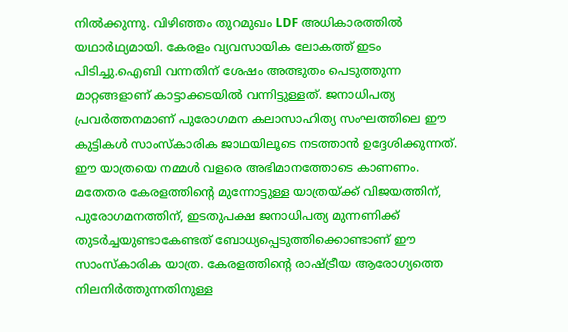നിൽക്കുന്നു. വിഴിഞ്ഞം തുറമുഖം LDF അധികാരത്തിൽ യഥാർഥ്യമായി. കേരളം വ്യവസായിക ലോകത്ത് ഇടം പിടിച്ചു.ഐബി വന്നതിന് ശേഷം അത്ഭുതം പെടുത്തുന്ന മാറ്റങ്ങളാണ് കാട്ടാക്കടയിൽ വന്നിട്ടുള്ളത്. ജനാധിപത്യ പ്രവർത്തനമാണ് പുരോഗമന കലാസാഹിത്യ സംഘത്തിലെ ഈ കുട്ടികൾ സാംസ്കാരിക ജാഥയിലൂടെ നടത്താൻ ഉദ്ദേശിക്കുന്നത്. ഈ യാത്രയെ നമ്മൾ വളരെ അഭിമാനത്തോടെ കാണണം. മതേതര കേരളത്തിന്റെ മുന്നോട്ടുള്ള യാത്രയ്ക്ക് വിജയത്തിന്, പുരോഗമനത്തിന്, ഇടതുപക്ഷ ജനാധിപത്യ മുന്നണിക്ക് തുടർച്ചയുണ്ടാകേണ്ടത് ബോധ്യപ്പെടുത്തിക്കൊണ്ടാണ് ഈ സാംസ്കാരിക യാത്ര. കേരളത്തിന്റെ രാഷ്ട്രീയ ആരോഗ്യത്തെ നിലനിർത്തുന്നതിനുള്ള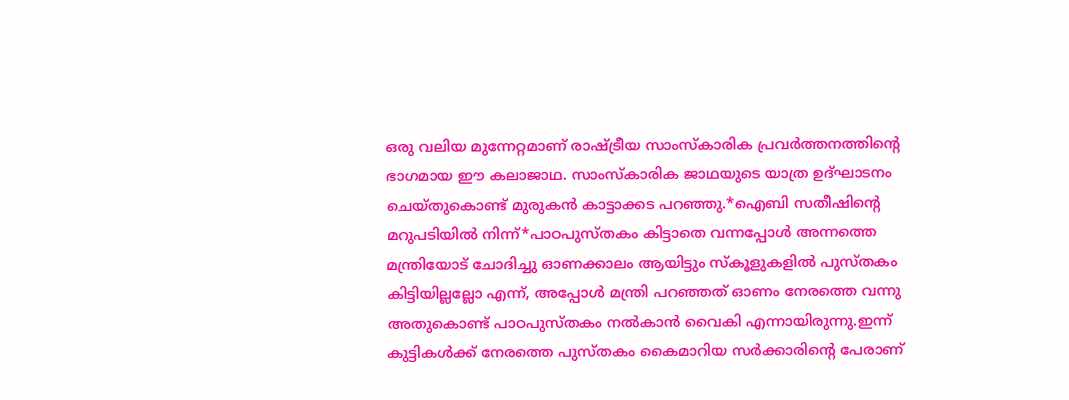ഒരു വലിയ മുന്നേറ്റമാണ് രാഷ്ട്രീയ സാംസ്കാരിക പ്രവർത്തനത്തിന്റെ ഭാഗമായ ഈ കലാജാഥ. സാംസ്കാരിക ജാഥയുടെ യാത്ര ഉദ്ഘാടനം ചെയ്തുകൊണ്ട് മുരുകൻ കാട്ടാക്കട പറഞ്ഞു.*ഐബി സതീഷിന്റെ മറുപടിയിൽ നിന്ന്*പാഠപുസ്തകം കിട്ടാതെ വന്നപ്പോൾ അന്നത്തെ മന്ത്രിയോട് ചോദിച്ചു ഓണക്കാലം ആയിട്ടും സ്കൂളുകളിൽ പുസ്തകം കിട്ടിയില്ലല്ലോ എന്ന്, അപ്പോൾ മന്ത്രി പറഞ്ഞത് ഓണം നേരത്തെ വന്നു അതുകൊണ്ട് പാഠപുസ്തകം നൽകാൻ വൈകി എന്നായിരുന്നു.ഇന്ന് കുട്ടികൾക്ക് നേരത്തെ പുസ്തകം കൈമാറിയ സർക്കാരിന്റെ പേരാണ്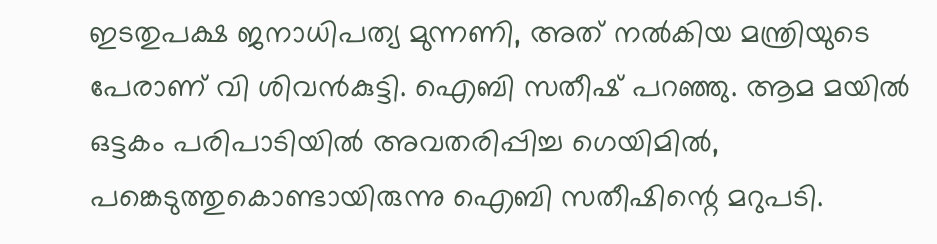ഇടതുപക്ഷ ജനാധിപത്യ മുന്നണി, അത് നൽകിയ മന്ത്രിയുടെ പേരാണ് വി ശിവൻകുട്ടി. ഐബി സതീഷ് പറഞ്ഞു. ആമ മയിൽ ഒട്ടകം പരിപാടിയിൽ അവതരിപ്പിച്ച ഗെയിമിൽ, പങ്കെടുത്തുകൊണ്ടായിരുന്നു ഐബി സതീഷിന്റെ മറുപടി.